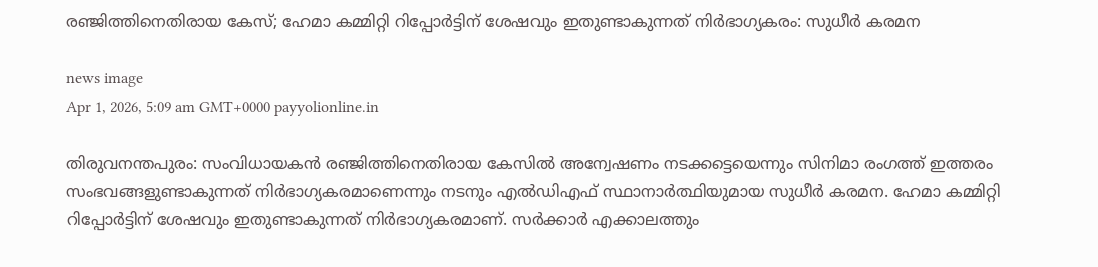രഞ്ജിത്തിനെതിരായ കേസ്; ഹേമാ കമ്മിറ്റി റിപ്പോർട്ടിന് ശേഷവും ഇതുണ്ടാകുന്നത് നിർഭാഗ്യകരം: സുധീർ കരമന

news image
Apr 1, 2026, 5:09 am GMT+0000 payyolionline.in

തിരുവനന്തപുരം: സംവിധായകന്‍ രഞ്ജിത്തിനെതിരായ കേസില്‍ അന്വേഷണം നടക്കട്ടെയെന്നും സിനിമാ രംഗത്ത് ഇത്തരം സംഭവങ്ങളുണ്ടാകുന്നത് നിര്‍ഭാഗ്യകരമാണെന്നും നടനും എല്‍ഡിഎഫ് സ്ഥാനാര്‍ത്ഥിയുമായ സുധീര്‍ കരമന. ഹേമാ കമ്മിറ്റി റിപ്പോര്‍ട്ടിന് ശേഷവും ഇതുണ്ടാകുന്നത് നിര്‍ഭാഗ്യകരമാണ്. സര്‍ക്കാര്‍ എക്കാലത്തും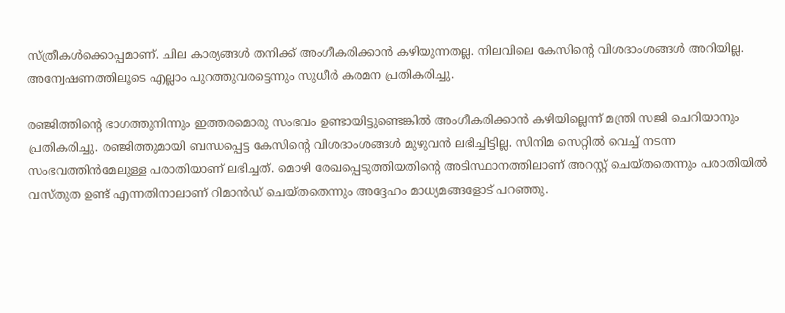സ്ത്രീകള്‍ക്കൊപ്പമാണ്. ചില കാര്യങ്ങള്‍ തനിക്ക് അംഗീകരിക്കാന്‍ കഴിയുന്നതല്ല. നിലവിലെ കേസിന്റെ വിശദാംശങ്ങള്‍ അറിയില്ല. അന്വേഷണത്തിലൂടെ എല്ലാം പുറത്തുവരട്ടെന്നും സുധീര്‍ കരമന പ്രതികരിച്ചു.

രഞ്ജിത്തിന്റെ ഭാഗത്തുനിന്നും ഇത്തരമൊരു സംഭവം ഉണ്ടായിട്ടുണ്ടെങ്കില്‍ അംഗീകരിക്കാന്‍ കഴിയില്ലെന്ന് മന്ത്രി സജി ചെറിയാനും പ്രതികരിച്ചു. രഞ്ജിത്തുമായി ബന്ധപ്പെട്ട കേസിന്റെ വിശദാംശങ്ങള്‍ മുഴുവന്‍ ലഭിച്ചിട്ടില്ല. സിനിമ സെറ്റില്‍ വെച്ച് നടന്ന സംഭവത്തിന്‍മേലുള്ള പരാതിയാണ് ലഭിച്ചത്. മൊഴി രേഖപ്പെടുത്തിയതിന്റെ അടിസ്ഥാനത്തിലാണ് അറസ്റ്റ് ചെയ്തതെന്നും പരാതിയില്‍ വസ്തുത ഉണ്ട് എന്നതിനാലാണ് റിമാന്‍ഡ് ചെയ്തതെന്നും അദ്ദേഹം മാധ്യമങ്ങളോട് പറഞ്ഞു.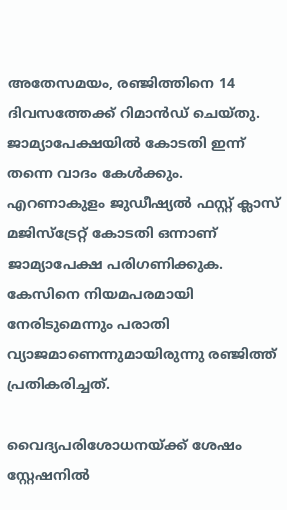അതേസമയം, രഞ്ജിത്തിനെ 14 ദിവസത്തേക്ക് റിമാന്‍ഡ് ചെയ്തു. ജാമ്യാപേക്ഷയില്‍ കോടതി ഇന്ന് തന്നെ വാദം കേള്‍ക്കും. എറണാകുളം ജുഡീഷ്യല്‍ ഫസ്റ്റ് ക്ലാസ് മജിസ്‌ട്രേറ്റ് കോടതി ഒന്നാണ് ജാമ്യാപേക്ഷ പരിഗണിക്കുക. കേസിനെ നിയമപരമായി നേരിടുമെന്നും പരാതി വ്യാജമാണെന്നുമായിരുന്നു രഞ്ജിത്ത് പ്രതികരിച്ചത്.

വൈദ്യപരിശോധനയ്ക്ക് ശേഷം സ്റ്റേഷനില്‍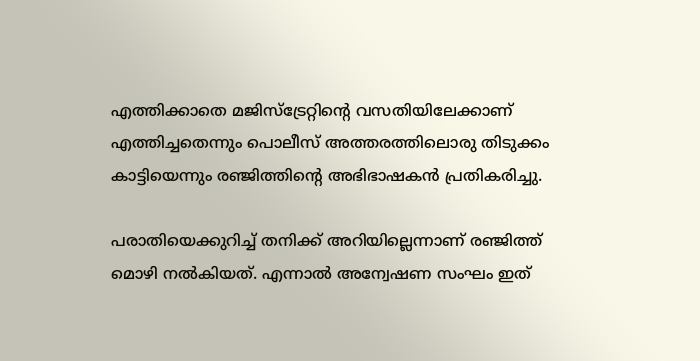എത്തിക്കാതെ മജിസ്‌ട്രേറ്റിന്റെ വസതിയിലേക്കാണ് എത്തിച്ചതെന്നും പൊലീസ് അത്തരത്തിലൊരു തിടുക്കം കാട്ടിയെന്നും രഞ്ജിത്തിന്റെ അഭിഭാഷകന്‍ പ്രതികരിച്ചു.

പരാതിയെക്കുറിച്ച് തനിക്ക് അറിയില്ലെന്നാണ് രഞ്ജിത്ത് മൊഴി നല്‍കിയത്. എന്നാല്‍ അന്വേഷണ സംഘം ഇത്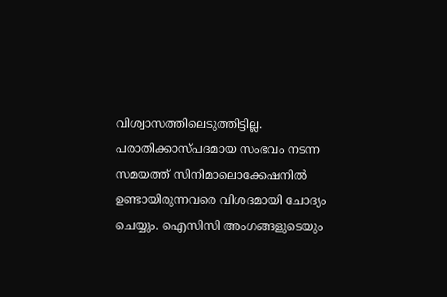വിശ്വാസത്തിലെടുത്തിട്ടില്ല. പരാതിക്കാസ്പദമായ സംഭവം നടന്ന സമയത്ത് സിനിമാലൊക്കേഷനില്‍ ഉണ്ടായിരുന്നവരെ വിശദമായി ചോദ്യം ചെയ്യും. ഐസിസി അംഗങ്ങളുടെയും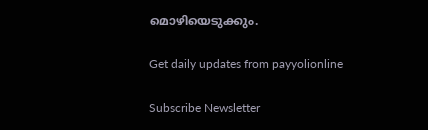മൊഴിയെടുക്കും.

Get daily updates from payyolionline

Subscribe Newsletter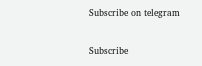Subscribe on telegram

Subscribe